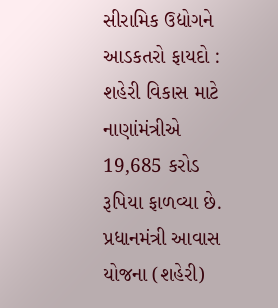સીરામિક ઉદ્યોગને આડકતરો ફાયદો : શહેરી વિકાસ માટે નાણાંમંત્રીએ 19,685 કરોડ રૂપિયા ફાળવ્યા છે. પ્રધાનમંત્રી આવાસ યોજના (શહેરી)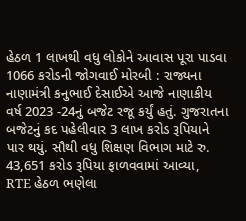હેઠળ 1 લાખથી વધુ લોકોને આવાસ પૂરા પાડવા 1066 કરોડની જોગવાઈ મોરબી : રાજ્યના નાણામંત્રી કનુભાઈ દેસાઈએ આજે નાણાકીય વર્ષ 2023 -24નું બજેટ રજૂ કર્યું હતું. ગુજરાતના બજેટનું કદ પહેલીવાર 3 લાખ કરોડ રૂપિયાને પાર થયું. સૌથી વધુ શિક્ષણ વિભાગ માટે રુ. 43,651 કરોડ રૂપિયા ફાળવવામાં આવ્યા, RTE હેઠળ ભણેલા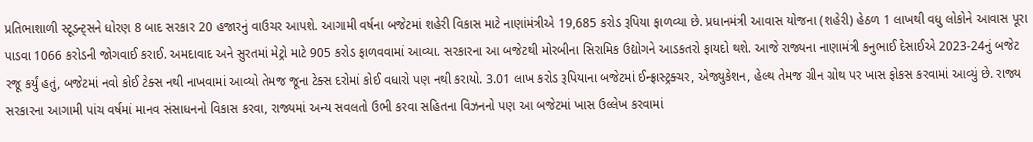પ્રતિભાશાળી સ્ટૂડન્ટ્સને ધોરણ 8 બાદ સરકાર 20 હજારનું વાઉચર આપશે. આગામી વર્ષના બજેટમાં શહેરી વિકાસ માટે નાણાંમંત્રીએ 19,685 કરોડ રૂપિયા ફાળવ્યા છે. પ્રધાનમંત્રી આવાસ યોજના (શહેરી) હેઠળ 1 લાખથી વધુ લોકોને આવાસ પૂરા પાડવા 1066 કરોડની જોગવાઈ કરાઈ. અમદાવાદ અને સુરતમાં મેટ્રો માટે 905 કરોડ ફાળવવામાં આવ્યા. સરકારના આ બજેટથી મોરબીના સિરામિક ઉદ્યોગને આડકતરો ફાયદો થશે. આજે રાજ્યના નાણામંત્રી કનુભાઈ દેસાઈએ 2023-24નું બજેટ રજૂ કર્યું હતું, બજેટમાં નવો કોઈ ટેક્સ નથી નાખવામાં આવ્યો તેમજ જૂના ટેક્સ દરોમાં કોઈ વધારો પણ નથી કરાયો. 3.01 લાખ કરોડ રૂપિયાના બજેટમાં ઈન્ફ્રાસ્ટ્રક્ચર, એજ્યુકેશન, હેલ્થ તેમજ ગ્રીન ગ્રોથ પર ખાસ ફોકસ કરવામાં આવ્યું છે. રાજ્ય સરકારના આગામી પાંચ વર્ષમાં માનવ સંસાધનનો વિકાસ કરવા, રાજ્યમાં અન્ય સવલતો ઉભી કરવા સહિતના વિઝનનો પણ આ બજેટમાં ખાસ ઉલ્લેખ કરવામાં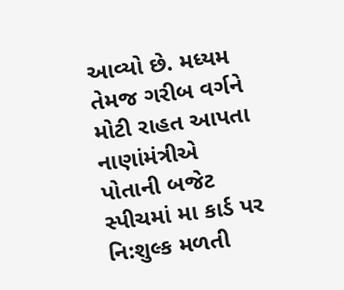આવ્યો છે. મધ્યમ તેમજ ગરીબ વર્ગને મોટી રાહત આપતા નાણાંમંત્રીએ પોતાની બજેટ સ્પીચમાં મા કાર્ડ પર નિ:શુલ્ક મળતી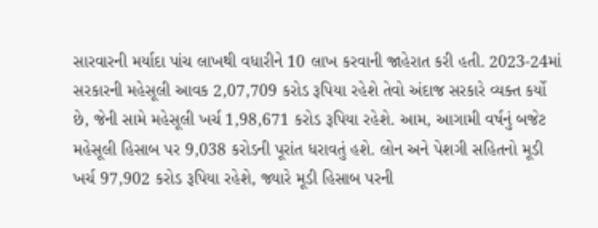સારવારની મર્યાદા પાંચ લાખથી વધારીને 10 લાખ કરવાની જાહેરાત કરી હતી. 2023-24માં સરકારની મહેસૂલી આવક 2,07,709 કરોડ રૂપિયા રહેશે તેવો અંદાજ સરકારે વ્યક્ત કર્યો છે, જેની સામે મહેસૂલી ખર્ચ 1,98,671 કરોડ રૂપિયા રહેશે. આમ, આગામી વર્ષનું બજેટ મહેસૂલી હિસાબ પર 9,038 કરોડની પૂરાંત ધરાવતું હશે. લોન અને પેશગી સહિતનો મૂડી ખર્ચ 97,902 કરોડ રૂપિયા રહેશે, જ્યારે મૂડી હિસાબ પરની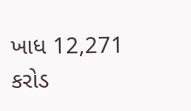ખાધ 12,271 કરોડ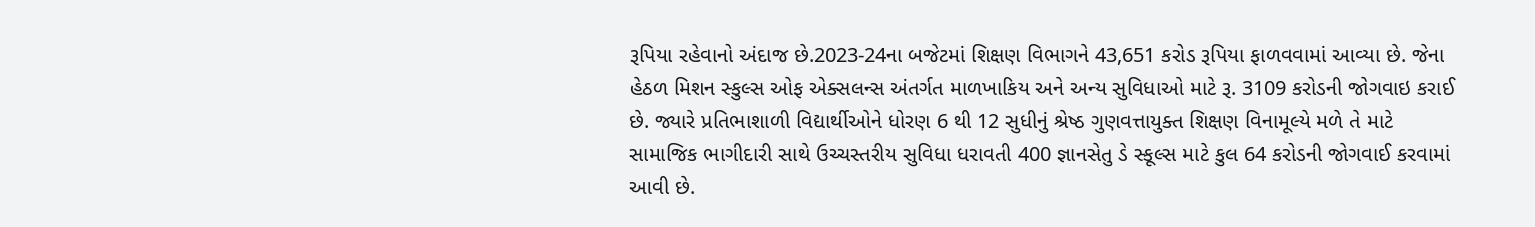રૂપિયા રહેવાનો અંદાજ છે.2023-24ના બજેટમાં શિક્ષણ વિભાગને 43,651 કરોડ રૂપિયા ફાળવવામાં આવ્યા છે. જેના હેઠળ મિશન સ્કુલ્સ ઓફ એક્સલન્સ અંતર્ગત માળખાકિય અને અન્ય સુવિધાઓ માટે રૂ. 3109 કરોડની જોગવાઇ કરાઈ છે. જ્યારે પ્રતિભાશાળી વિદ્યાર્થીઓને ધોરણ 6 થી 12 સુધીનું શ્રેષ્ઠ ગુણવત્તાયુક્ત શિક્ષણ વિનામૂલ્યે મળે તે માટે સામાજિક ભાગીદારી સાથે ઉચ્ચસ્તરીય સુવિધા ધરાવતી 400 જ્ઞાનસેતુ ડે સ્કૂલ્સ માટે કુલ 64 કરોડની જોગવાઈ કરવામાં આવી છે.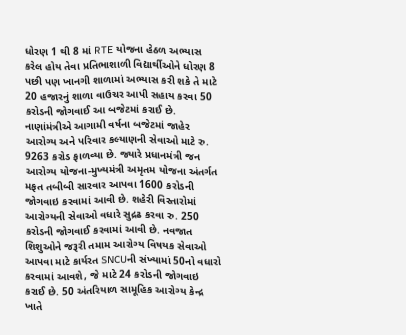ધોરણ 1 થી 8 માં RTE યોજના હેઠળ અભ્યાસ કરેલ હોય તેવા પ્રતિભાશાળી વિદ્યાર્થીઓને ધોરણ 8 પછી પણ ખાનગી શાળામાં અભ્યાસ કરી શકે તે માટે 20 હજારનું શાળા વાઉચર આપી સહાય કરવા 50 કરોડની જોગવાઈ આ બજેટમાં કરાઈ છે. નાણાંમંત્રીએ આગામી વર્ષના બજેટમાં જાહેર આરોગ્ય અને પરિવાર કલ્યાણની સેવાઓ માટે રુ. 9263 કરોડ ફાળવ્યા છે. જ્યારે પ્રધાનમંત્રી જન આરોગ્ય યોજના-મુખ્યમંત્રી અમૃતમ યોજના અંતર્ગત મફત તબીબી સારવાર આપવા 1600 કરોડની જોગવાઇ કરવામાં આવી છે. શહેરી વિસ્તારોમાં આરોગ્યની સેવાઓ વધારે સુદ્રઢ કરવા રુ. 250 કરોડની જોગવાઈ કરવામાં આવી છે. નવજાત શિશુઓને જરૂરી તમામ આરોગ્ય વિષયક સેવાઓ આપવા માટે કાર્યરત SNCUની સંખ્યામાં 50નો વધારો કરવામાં આવશે, જે માટે 24 કરોડની જોગવાઇ કરાઈ છે. 50 અંતરિયાળ સામૂહિક આરોગ્ય કેન્દ્ર ખાતે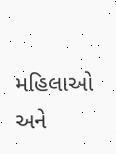મહિલાઓ અને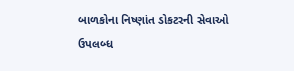બાળકોના નિષ્ણાંત ડોકટરની સેવાઓ ઉપલબ્ધ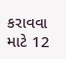કરાવવા માટે 12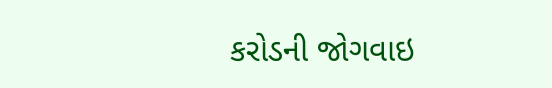કરોડની જોગવાઇ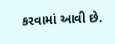કરવામાં આવી છે.